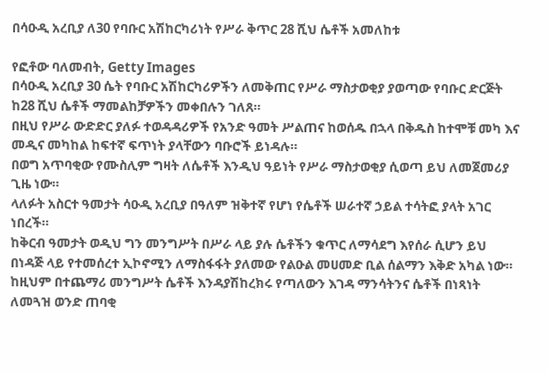በሳዑዲ አረቢያ ለ30 የባቡር አሽከርካሪነት የሥራ ቅጥር 28 ሺህ ሴቶች አመለከቱ

የፎቶው ባለመብት, Getty Images
በሳዑዲ አረቢያ 30 ሴት የባቡር አሽከርካሪዎችን ለመቅጠር የሥራ ማስታወቂያ ያወጣው የባቡር ድርጅት ከ28 ሺህ ሴቶች ማመልከቻዎችን መቀበሉን ገለጸ።
በዚህ የሥራ ውድድር ያለፉ ተወዳዳሪዎች የአንድ ዓመት ሥልጠና ከወሰዱ በኋላ በቅዱስ ከተሞቹ መካ እና መዲና መካከል ከፍተኛ ፍጥነት ያላቸውን ባቡሮች ይነዳሉ።
በወግ አጥባቂው የሙስሊም ግዛት ለሴቶች እንዲህ ዓይነት የሥራ ማስታወቂያ ሲወጣ ይህ ለመጀመሪያ ጊዜ ነው።
ላለፉት አስርተ ዓመታት ሳዑዲ አረቢያ በዓለም ዝቅተኛ የሆነ የሴቶች ሠራተኛ ኃይል ተሳትፎ ያላት አገር ነበረች።
ከቅርብ ዓመታት ወዲህ ግን መንግሥት በሥራ ላይ ያሉ ሴቶችን ቁጥር ለማሳደግ እየሰራ ሲሆን ይህ በነዳጅ ላይ የተመሰረተ ኢኮኖሚን ለማስፋፋት ያለመው የልዑል መሀመድ ቢል ሰልማን እቅድ አካል ነው።
ከዚህም በተጨማሪ መንግሥት ሴቶች እንዳያሽከረክሩ የጣለውን እገዳ ማንሳትንና ሴቶች በነጻነት ለመጓዝ ወንድ ጠባቂ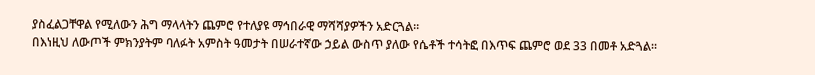ያስፈልጋቸዋል የሚለውን ሕግ ማላላትን ጨምሮ የተለያዩ ማኅበራዊ ማሻሻያዎችን አድርጓል።
በእነዚህ ለውጦች ምክንያትም ባለፉት አምስት ዓመታት በሠራተኛው ኃይል ውስጥ ያለው የሴቶች ተሳትፎ በእጥፍ ጨምሮ ወደ 33 በመቶ አድጓል።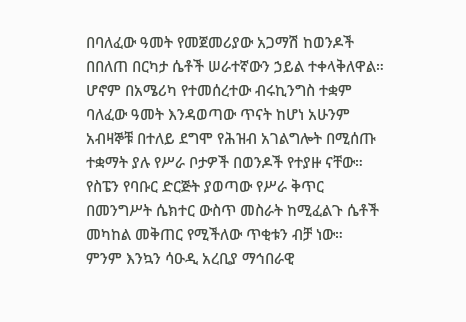በባለፈው ዓመት የመጀመሪያው አጋማሽ ከወንዶች በበለጠ በርካታ ሴቶች ሠራተኛውን ኃይል ተቀላቅለዋል።
ሆኖም በአሜሪካ የተመሰረተው ብሩኪንግስ ተቋም ባለፈው ዓመት እንዳወጣው ጥናት ከሆነ አሁንም አብዛኞቹ በተለይ ደግሞ የሕዝብ አገልግሎት በሚሰጡ ተቋማት ያሉ የሥራ ቦታዎች በወንዶች የተያዙ ናቸው።
የስፔን የባቡር ድርጅት ያወጣው የሥራ ቅጥር በመንግሥት ሴክተር ውስጥ መስራት ከሚፈልጉ ሴቶች መካከል መቅጠር የሚችለው ጥቂቱን ብቻ ነው።
ምንም እንኳን ሳዑዲ አረቢያ ማኅበራዊ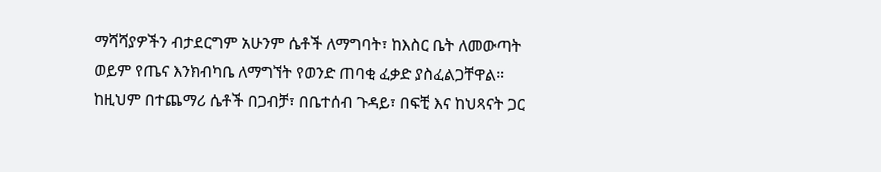ማሻሻያዎችን ብታደርግም አሁንም ሴቶች ለማግባት፣ ከእስር ቤት ለመውጣት ወይም የጤና እንክብካቤ ለማግኘት የወንድ ጠባቂ ፈቃድ ያስፈልጋቸዋል።
ከዚህም በተጨማሪ ሴቶች በጋብቻ፣ በቤተሰብ ጉዳይ፣ በፍቺ እና ከህጻናት ጋር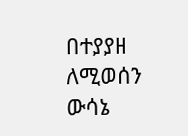በተያያዘ ለሚወሰን ውሳኔ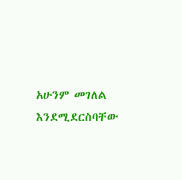አሁንም መገለል እንደሚደርስባቸው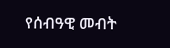የሰብዓዊ መብት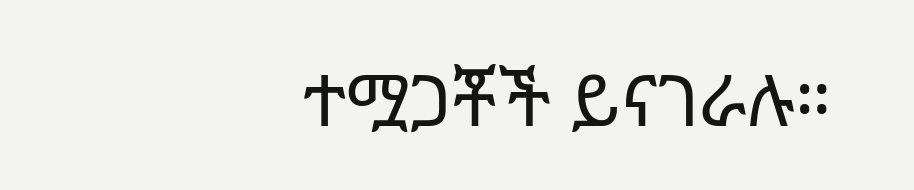ተሟጋቾች ይናገራሉ።